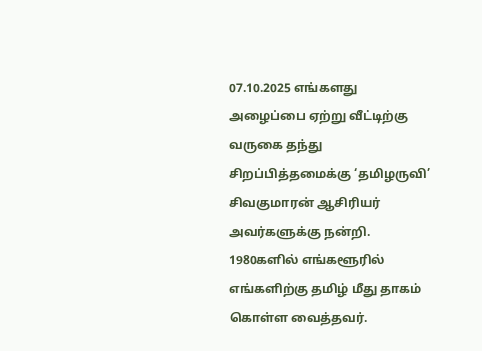07.10.2025 எங்களது அழைப்பை ஏற்று வீட்டிற்கு வருகை தந்து சிறப்பித்தமைக்கு ‘தமிழருவி’ சிவகுமாரன் ஆசிரியர் அவர்களுக்கு நன்றி.
1980களில் எங்களூரில் எங்களிற்கு தமிழ் மீது தாகம் கொள்ள வைத்தவர்.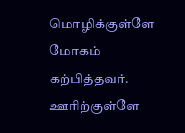மொழிக்குள்ளே மோகம் கற்பித்தவர். ஊரிற்குள்ளே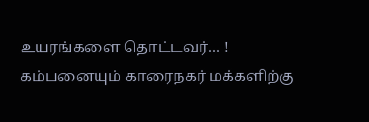உயரங்களை தொட்டவர்… ! கம்பனையும் காரைநகர் மக்களிற்கு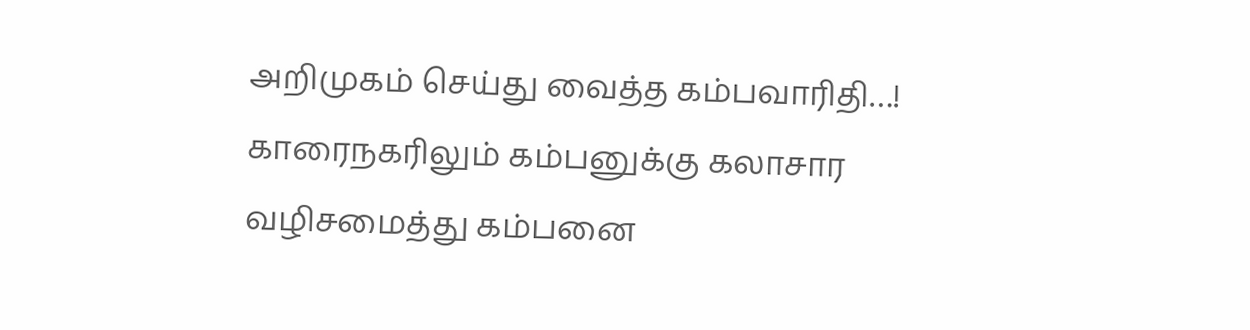அறிமுகம் செய்து வைத்த கம்பவாரிதி…! காரைநகரிலும் கம்பனுக்கு கலாசார வழிசமைத்து கம்பனை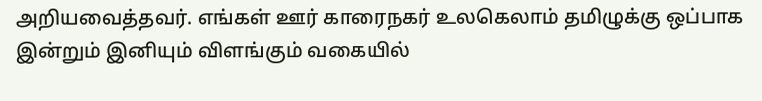அறியவைத்தவர். எங்கள் ஊர் காரைநகர் உலகெலாம் தமிழுக்கு ஒப்பாக இன்றும் இனியும் விளங்கும் வகையில்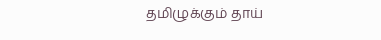தமிழுக்கும் தாய்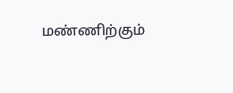மண்ணிற்கும்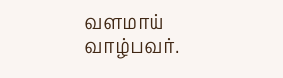வளமாய் வாழ்பவர்.